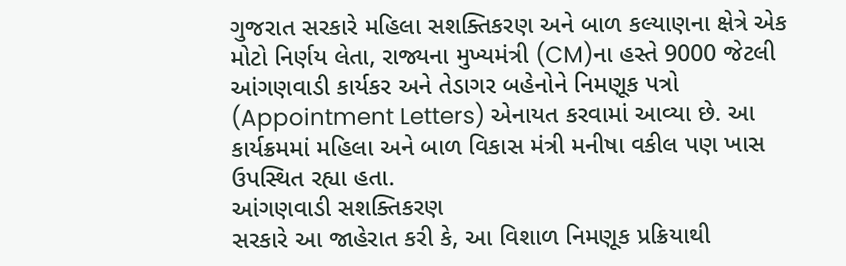ગુજરાત સરકારે મહિલા સશક્તિકરણ અને બાળ કલ્યાણના ક્ષેત્રે એક મોટો નિર્ણય લેતા, રાજ્યના મુખ્યમંત્રી (CM)ના હસ્તે 9000 જેટલી આંગણવાડી કાર્યકર અને તેડાગર બહેનોને નિમણૂક પત્રો (Appointment Letters) એનાયત કરવામાં આવ્યા છે. આ કાર્યક્રમમાં મહિલા અને બાળ વિકાસ મંત્રી મનીષા વકીલ પણ ખાસ ઉપસ્થિત રહ્યા હતા.
આંગણવાડી સશક્તિકરણ
સરકારે આ જાહેરાત કરી કે, આ વિશાળ નિમણૂક પ્રક્રિયાથી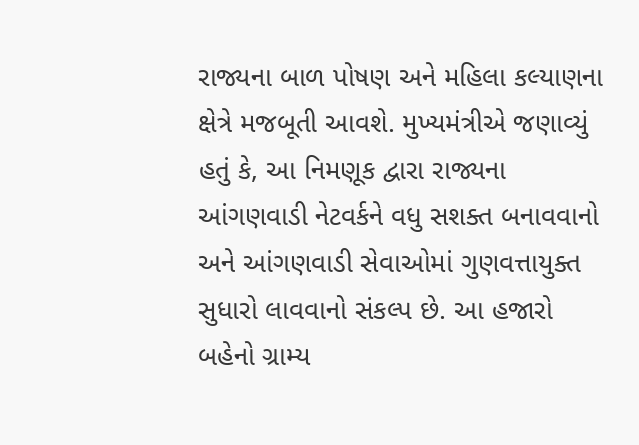રાજ્યના બાળ પોષણ અને મહિલા કલ્યાણના ક્ષેત્રે મજબૂતી આવશે. મુખ્યમંત્રીએ જણાવ્યું હતું કે, આ નિમણૂક દ્વારા રાજ્યના આંગણવાડી નેટવર્કને વધુ સશક્ત બનાવવાનો અને આંગણવાડી સેવાઓમાં ગુણવત્તાયુક્ત સુધારો લાવવાનો સંકલ્પ છે. આ હજારો બહેનો ગ્રામ્ય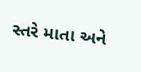સ્તરે માતા અને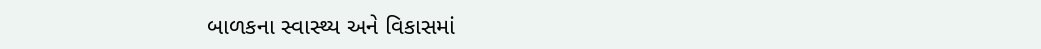બાળકના સ્વાસ્થ્ય અને વિકાસમાં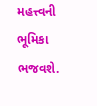મહત્ત્વની ભૂમિકા ભજવશે.